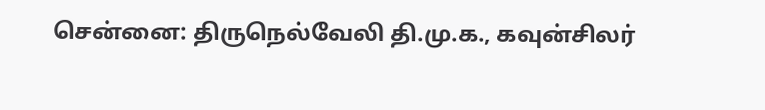சென்னை: திருநெல்வேலி தி.மு.க., கவுன்சிலர்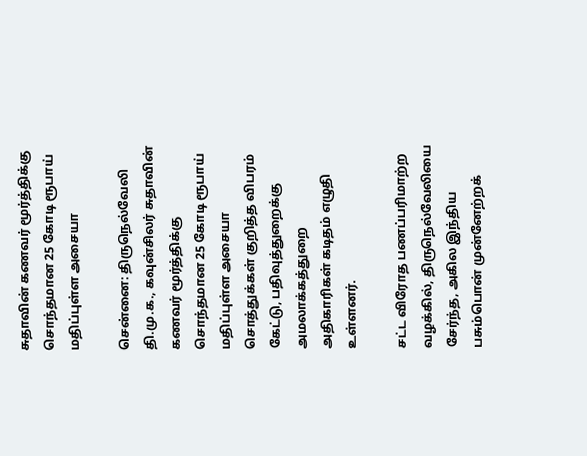சுதாவின் கணவர் மூர்த்திக்கு சொந்தமான 25 கோடி ரூபாய் மதிப்புள்ள அசையா

சென்னை: திருநெல்வேலி தி.மு.க., கவுன்சிலர் சுதாவின் கணவர் மூர்த்திக்கு சொந்தமான 25 கோடி ரூபாய் மதிப்புள்ள அசையா சொத்துக்கள் குறித்த விபரம் கேட்டு, பதிவுத்துறைக்கு அமலாக்கத்துறை அதிகாரிகள் கடிதம் எழுதி உள்ளனர்.

சட்ட விரோத பணப்பரிமாற்ற வழக்கில், திருநெல்வேலியை சேர்ந்த, அகில இந்திய பசும்பொன் முன்னேற்றக்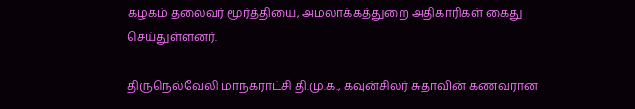கழகம் தலைவர் மூர்த்தியை, அமலாக்கத்துறை அதிகாரிகள் கைது செய்துள்ளனர்.

திருநெல்வேலி மாநகராட்சி தி.மு.க., கவுன்சிலர் சுதாவின் கணவரான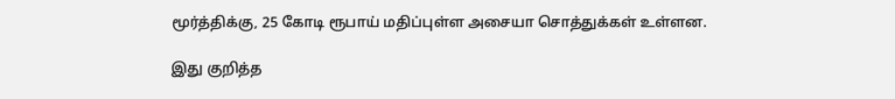மூர்த்திக்கு, 25 கோடி ரூபாய் மதிப்புள்ள அசையா சொத்துக்கள் உள்ளன.

இது குறித்த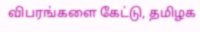விபரங்களை கேட்டு, தமிழக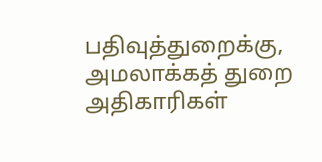பதிவுத்துறைக்கு, அமலாக்கத் துறை அதிகாரிகள்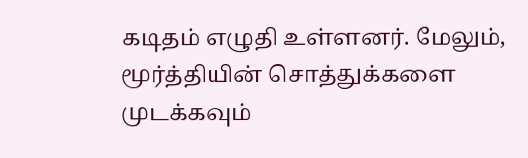கடிதம் எழுதி உள்ளனர். மேலும், மூர்த்தியின் சொத்துக்களை முடக்கவும்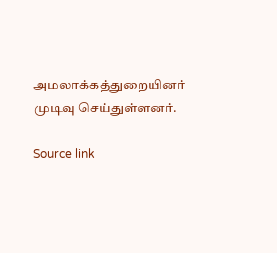அமலாக்கத்துறையினர் முடிவு செய்துள்ளனர்.

Source link